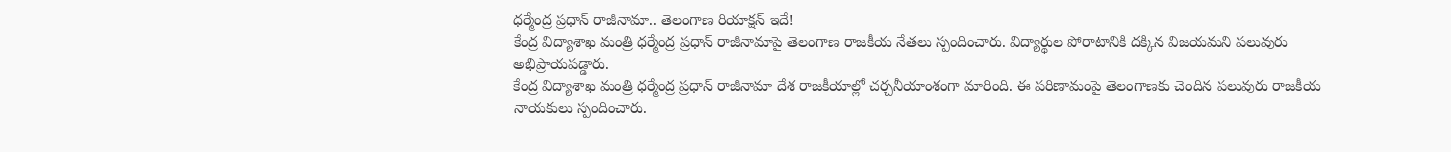ధర్మేంద్ర ప్రధాన్ రాజీనామా.. తెలంగాణ రియాక్షన్ ఇదే!
కేంద్ర విద్యాశాఖ మంత్రి ధర్మేంద్ర ప్రధాన్ రాజీనామాపై తెలంగాణ రాజకీయ నేతలు స్పందించారు. విద్యార్థుల పోరాటానికి దక్కిన విజయమని పలువురు అభిప్రాయపడ్డారు.
కేంద్ర విద్యాశాఖ మంత్రి ధర్మేంద్ర ప్రధాన్ రాజీనామా దేశ రాజకీయాల్లో చర్చనీయాంశంగా మారింది. ఈ పరిణామంపై తెలంగాణకు చెందిన పలువురు రాజకీయ నాయకులు స్పందించారు.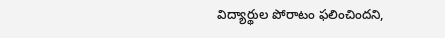విద్యార్థుల పోరాటం ఫలించిందని,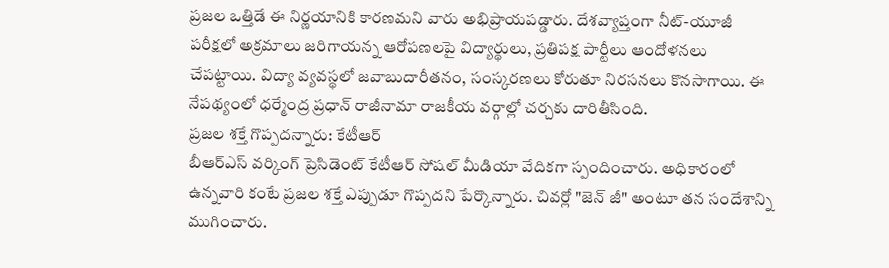ప్రజల ఒత్తిడే ఈ నిర్ణయానికి కారణమని వారు అభిప్రాయపడ్డారు. దేశవ్యాప్తంగా నీట్-యూజీ పరీక్షలో అక్రమాలు జరిగాయన్న ఆరోపణలపై విద్యార్థులు, ప్రతిపక్ష పార్టీలు ఆందోళనలు చేపట్టాయి. విద్యా వ్యవస్థలో జవాబుదారీతనం, సంస్కరణలు కోరుతూ నిరసనలు కొనసాగాయి. ఈ నేపథ్యంలో ధర్మేంద్ర ప్రధాన్ రాజీనామా రాజకీయ వర్గాల్లో చర్చకు దారితీసింది.
ప్రజల శక్తే గొప్పదన్నారు: కేటీఆర్
బీఆర్ఎస్ వర్కింగ్ ప్రెసిడెంట్ కేటీఆర్ సోషల్ మీడియా వేదికగా స్పందించారు. అధికారంలో ఉన్నవారి కంటే ప్రజల శక్తే ఎప్పుడూ గొప్పదని పేర్కొన్నారు. చివర్లో "జెన్ జీ" అంటూ తన సందేశాన్ని ముగించారు.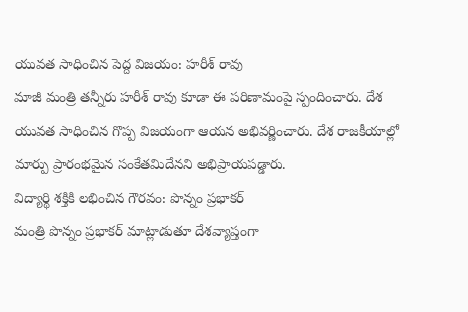యువత సాధించిన పెద్ద విజయం: హరీశ్ రావు
మాజీ మంత్రి తన్నీరు హరీశ్ రావు కూడా ఈ పరిణామంపై స్పందించారు. దేశ యువత సాధించిన గొప్ప విజయంగా ఆయన అభివర్ణించారు. దేశ రాజకీయాల్లో మార్పు ప్రారంభమైన సంకేతమిదేనని అభిప్రాయపడ్డారు.
విద్యార్థి శక్తికి లభించిన గౌరవం: పొన్నం ప్రభాకర్
మంత్రి పొన్నం ప్రభాకర్ మాట్లాడుతూ దేశవ్యాప్తంగా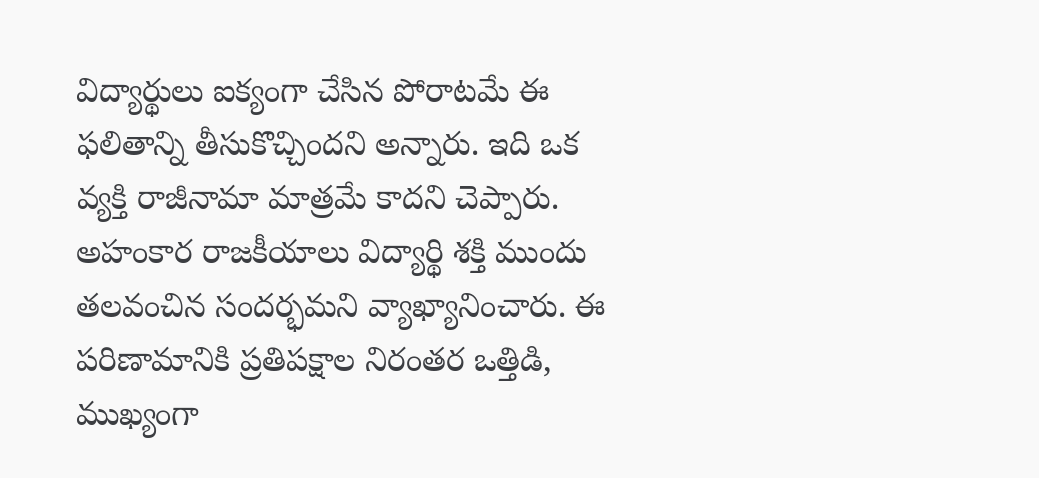విద్యార్థులు ఐక్యంగా చేసిన పోరాటమే ఈ ఫలితాన్ని తీసుకొచ్చిందని అన్నారు. ఇది ఒక వ్యక్తి రాజీనామా మాత్రమే కాదని చెప్పారు. అహంకార రాజకీయాలు విద్యార్థి శక్తి ముందు తలవంచిన సందర్భమని వ్యాఖ్యానించారు. ఈ పరిణామానికి ప్రతిపక్షాల నిరంతర ఒత్తిడి, ముఖ్యంగా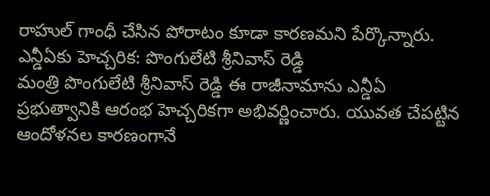రాహుల్ గాంధీ చేసిన పోరాటం కూడా కారణమని పేర్కొన్నారు.
ఎన్డీఏకు హెచ్చరిక: పొంగులేటి శ్రీనివాస్ రెడ్డి
మంత్రి పొంగులేటి శ్రీనివాస్ రెడ్డి ఈ రాజీనామాను ఎన్డీఏ ప్రభుత్వానికి ఆరంభ హెచ్చరికగా అభివర్ణించారు. యువత చేపట్టిన ఆందోళనల కారణంగానే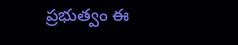ప్రభుత్వం ఈ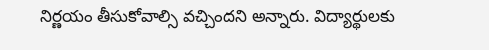నిర్ణయం తీసుకోవాల్సి వచ్చిందని అన్నారు. విద్యార్థులకు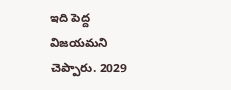ఇది పెద్ద విజయమని చెప్పారు. 2029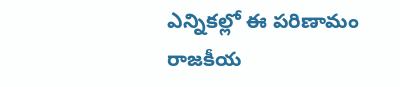ఎన్నికల్లో ఈ పరిణామం రాజకీయ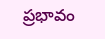ప్రభావం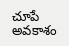చూపే అవకాశం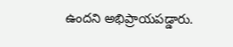ఉందని అభిప్రాయపడ్డారు.